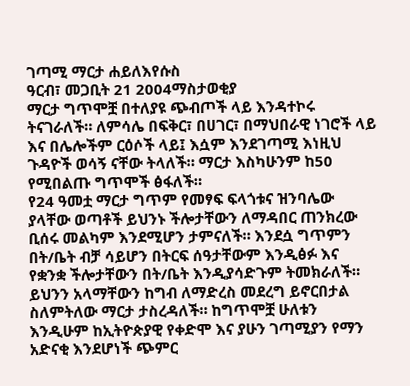ገጣሚ ማርታ ሐይለእየሱስ
ዓርብ፣ መጋቢት 21 2004ማስታወቂያ
ማርታ ግጥሞቿ በተለያዩ ጭብጦች ላይ እንዳተኮሩ ትናገራለች። ለምሳሌ በፍቅር፣ በሀገር፣ በማህበራዊ ነገሮች ላይ እና በሌሎችም ርዕሶች ላይ፤ እሷም እንደገጣሚ እነዚህ ጉዳዮች ወሳኝ ናቸው ትላለች። ማርታ እስካሁንም ከ50 የሚበልጡ ግጥሞች ፅፋለች።
የ24 ዓመቷ ማርታ ግጥም የመፃፍ ፍላጎቱና ዝንባሌው ያላቸው ወጣቶች ይህንኑ ችሎታቸውን ለማዳበር ጠንክረው ቢሰሩ መልካም እንደሚሆን ታምናለች። እንደሷ ግጥምን በት/ቤት ብቻ ሳይሆን በትርፍ ሰዓታቸውም እንዲፅፉ እና የቋንቋ ችሎታቸውን በት/ቤት እንዲያሳድጉም ትመክራለች። ይህንን አላማቸውን ከግብ ለማድረስ መደረግ ይኖርበታል ስለምትለው ማርታ ታስረዳለች። ከግጥሞቿ ሁለቱን እንዲሁም ከኢትዮጵያዊ የቀድሞ እና ያሁን ገጣሚያን የማን አድናቂ እንደሆነች ጭምር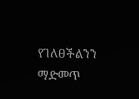የገለፀችልንን ማድመጥ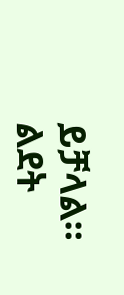ይቻላል።
ልደት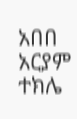አበበ
አርያም ተክሌ